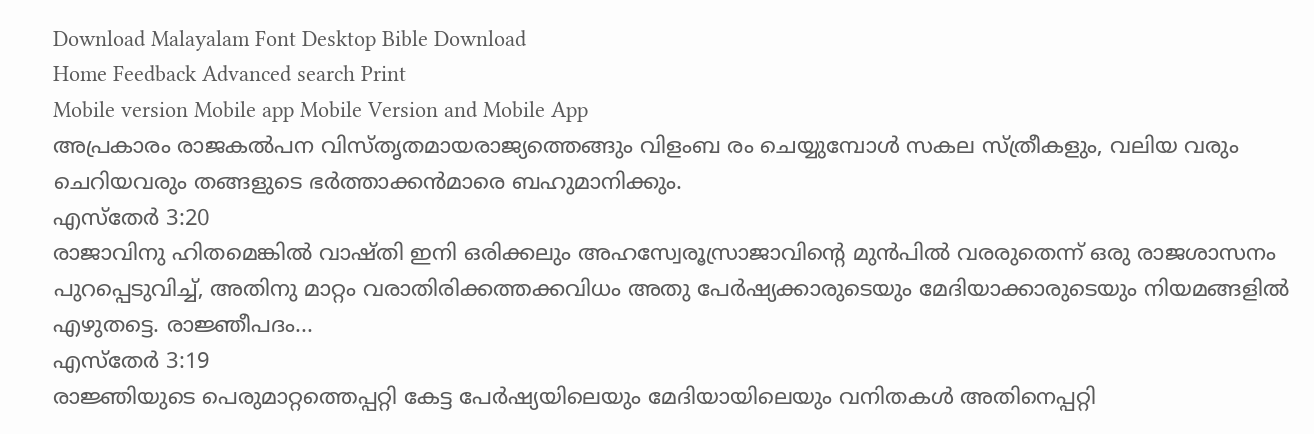Download Malayalam Font Desktop Bible Download
Home Feedback Advanced search Print
Mobile version Mobile app Mobile Version and Mobile App
അപ്രകാരം രാജകല്‍പന വിസ്തൃതമായരാജ്യത്തെങ്ങും വിളംബ രം ചെയ്യുമ്പോള്‍ സകല സ്ത്രീകളും, വലിയ വരും ചെറിയവരും തങ്ങളുടെ ഭര്‍ത്താക്കന്‍മാരെ ബഹുമാനിക്കും.
എസ്തേര്‍ 3:20
രാജാവിനു ഹിതമെങ്കില്‍ വാഷ്തി ഇനി ഒരിക്കലും അഹസ്വേരൂസ്രാജാവിന്‍റെ മുന്‍പില്‍ വരരുതെന്ന് ഒരു രാജശാസനം പുറപ്പെടുവിച്ച്, അതിനു മാറ്റം വരാതിരിക്കത്തക്കവിധം അതു പേര്‍ഷ്യക്കാരുടെയും മേദിയാക്കാരുടെയും നിയമങ്ങളില്‍ എഴുതട്ടെ. രാജ്ഞീപദം...
എസ്തേര്‍ 3:19
രാജ്ഞിയുടെ പെരുമാറ്റത്തെപ്പറ്റി കേട്ട പേര്‍ഷ്യയിലെയും മേദിയായിലെയും വനിതകള്‍ അതിനെപ്പറ്റി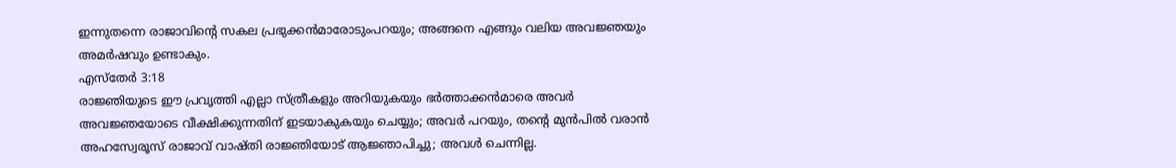ഇന്നുതന്നെ രാജാവിന്‍റെ സകല പ്രഭുക്കന്‍മാരോടുംപറയും; അങ്ങനെ എങ്ങും വലിയ അവജ്ഞയും അമര്‍ഷവും ഉണ്ടാകും.
എസ്തേര്‍ 3:18
രാജ്ഞിയുടെ ഈ പ്രവൃത്തി എല്ലാ സ്ത്രീകളും അറിയുകയും ഭര്‍ത്താക്കന്‍മാരെ അവര്‍ അവജ്ഞയോടെ വീക്ഷിക്കുന്നതിന് ഇടയാകുകയും ചെയ്യും; അവര്‍ പറയും, തന്‍റെ മുന്‍പില്‍ വരാന്‍ അഹസ്വേരൂസ് രാജാവ് വാഷ്തി രാജ്ഞിയോട് ആജ്ഞാപിച്ചു; അവള്‍ ചെന്നില്ല.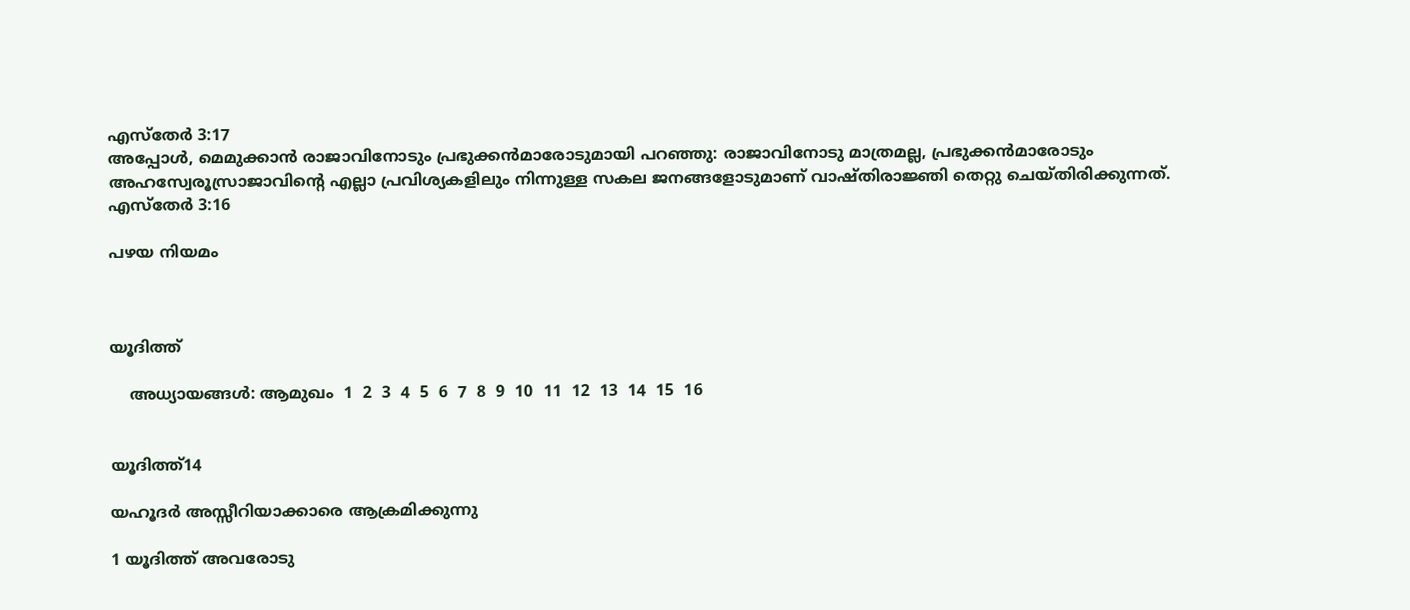എസ്തേര്‍ 3:17
അപ്പോള്‍, മെമുക്കാന്‍ രാജാവിനോടും പ്രഭുക്കന്‍മാരോടുമായി പറഞ്ഞു: രാജാവിനോടു മാത്രമല്ല, പ്രഭുക്കന്‍മാരോടും അഹസ്വേരൂസ്രാജാവിന്‍റെ എല്ലാ പ്രവിശ്യകളിലും നിന്നുള്ള സകല ജനങ്ങളോടുമാണ് വാഷ്തിരാജ്ഞി തെറ്റു ചെയ്തിരിക്കുന്നത്.
എസ്തേര്‍ 3:16

പഴയ നിയമം



യൂദിത്ത്

    അധ്യായങ്ങള്‍: ആമുഖം  1  2  3  4  5  6  7  8  9  10  11  12  13  14  15  16


യൂദിത്ത്14

യഹൂദര്‍ അസ്സീറിയാക്കാരെ ആക്രമിക്കുന്നു

1 യൂദിത്ത് അവരോടു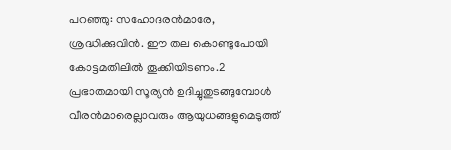പറഞ്ഞു: സഹോദരന്‍മാരേ, ശ്രദ്ധിക്കുവിന്‍. ഈ തല കൊണ്ടുപോയി കോട്ടമതിലില്‍ തൂക്കിയിടണം.2 പ്രഭാതമായി സൂര്യന്‍ ഉദിച്ചുതുടങ്ങുമ്പോള്‍ വീരന്‍മാരെല്ലാവരും ആയുധങ്ങളുമെടുത്ത്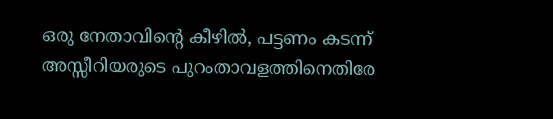ഒരു നേതാവിന്‍റെ കീഴില്‍, പട്ടണം കടന്ന് അസ്സീറിയരുടെ പുറംതാവളത്തിനെതിരേ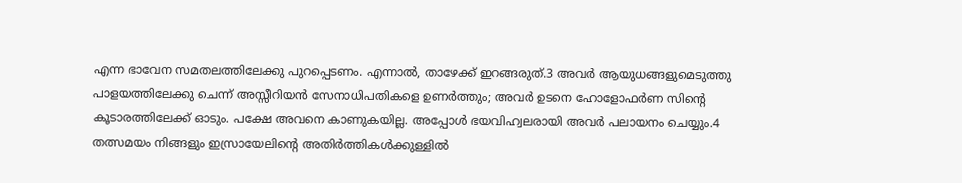എന്ന ഭാവേന സമതലത്തിലേക്കു പുറപ്പെടണം. എന്നാല്‍, താഴേക്ക് ഇറങ്ങരുത്.3 അവര്‍ ആയുധങ്ങളുമെടുത്തു പാളയത്തിലേക്കു ചെന്ന് അസ്സീറിയന്‍ സേനാധിപതികളെ ഉണര്‍ത്തും; അവര്‍ ഉടനെ ഹോളോഫര്‍ണ സിന്‍റെ കൂടാരത്തിലേക്ക് ഓടും. പക്ഷേ അവനെ കാണുകയില്ല. അപ്പോള്‍ ഭയവിഹ്വലരായി അവര്‍ പലായനം ചെയ്യും.4 തത്സമയം നിങ്ങളും ഇസ്രായേലിന്‍റെ അതിര്‍ത്തികള്‍ക്കുള്ളില്‍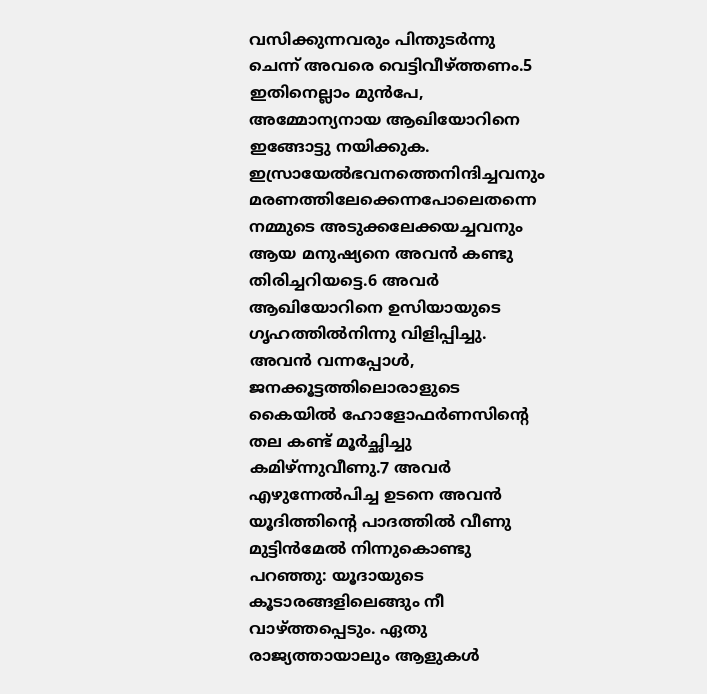വസിക്കുന്നവരും പിന്തുടര്‍ന്നു ചെന്ന് അവരെ വെട്ടിവീഴ്ത്തണം.5 ഇതിനെല്ലാം മുന്‍പേ, അമ്മോന്യനായ ആഖിയോറിനെ ഇങ്ങോട്ടു നയിക്കുക. ഇസ്രായേല്‍ഭവനത്തെനിന്ദിച്ചവനും മരണത്തിലേക്കെന്നപോലെതന്നെ നമ്മുടെ അടുക്കലേക്കയച്ചവനും ആയ മനുഷ്യനെ അവന്‍ കണ്ടു തിരിച്ചറിയട്ടെ.6 അവര്‍ ആഖിയോറിനെ ഉസിയായുടെ ഗൃഹത്തില്‍നിന്നു വിളിപ്പിച്ചു. അവന്‍ വന്നപ്പോള്‍, ജനക്കൂട്ടത്തിലൊരാളുടെ കൈയില്‍ ഹോളോഫര്‍ണസിന്‍റെ തല കണ്ട് മൂര്‍ച്ഛിച്ചു കമിഴ്ന്നുവീണു.7 അവര്‍ എഴുന്നേല്‍പിച്ച ഉടനെ അവന്‍ യൂദിത്തിന്‍റെ പാദത്തില്‍ വീണു മുട്ടിന്‍മേല്‍ നിന്നുകൊണ്ടു പറഞ്ഞു: യൂദായുടെ കൂടാരങ്ങളിലെങ്ങും നീ വാഴ്ത്തപ്പെടും. ഏതു രാജ്യത്തായാലും ആളുകള്‍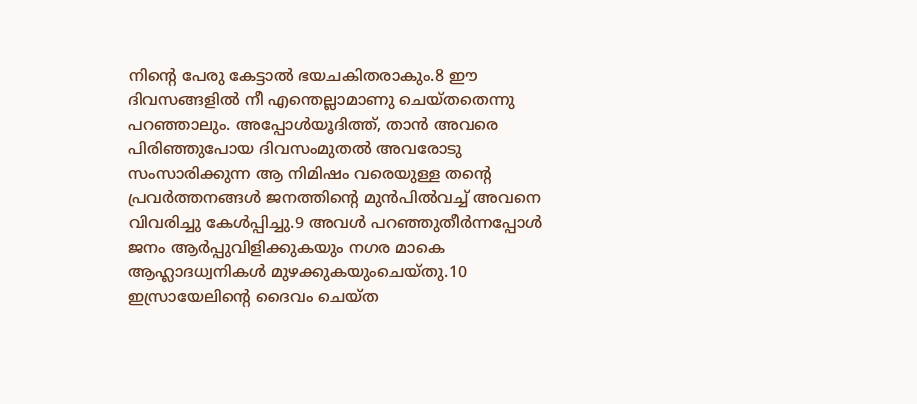നിന്‍റെ പേരു കേട്ടാല്‍ ഭയചകിതരാകും.8 ഈ ദിവസങ്ങളില്‍ നീ എന്തെല്ലാമാണു ചെയ്തതെന്നു പറഞ്ഞാലും. അപ്പോള്‍യൂദിത്ത്, താന്‍ അവരെ പിരിഞ്ഞുപോയ ദിവസംമുതല്‍ അവരോടു സംസാരിക്കുന്ന ആ നിമിഷം വരെയുള്ള തന്‍റെ പ്രവര്‍ത്തനങ്ങള്‍ ജനത്തിന്‍റെ മുന്‍പില്‍വച്ച് അവനെ വിവരിച്ചു കേള്‍പ്പിച്ചു.9 അവള്‍ പറഞ്ഞുതീര്‍ന്നപ്പോള്‍ ജനം ആര്‍പ്പുവിളിക്കുകയും നഗര മാകെ ആഹ്ലാദധ്വനികള്‍ മുഴക്കുകയുംചെയ്തു.10 ഇസ്രായേലിന്‍റെ ദൈവം ചെയ്ത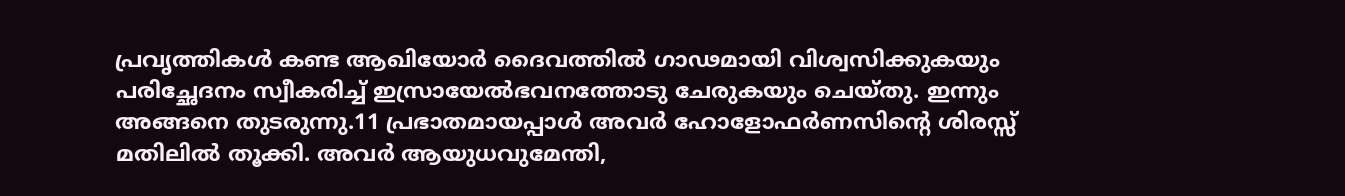പ്രവൃത്തികള്‍ കണ്ട ആഖിയോര്‍ ദൈവത്തില്‍ ഗാഢമായി വിശ്വസിക്കുകയും പരിച്ഛേദനം സ്വീകരിച്ച് ഇസ്രായേല്‍ഭവനത്തോടു ചേരുകയും ചെയ്തു. ഇന്നും അങ്ങനെ തുടരുന്നു.11 പ്രഭാതമായപ്പാള്‍ അവര്‍ ഹോളോഫര്‍ണസിന്‍റെ ശിരസ്സ് മതിലില്‍ തൂക്കി. അവര്‍ ആയുധവുമേന്തി,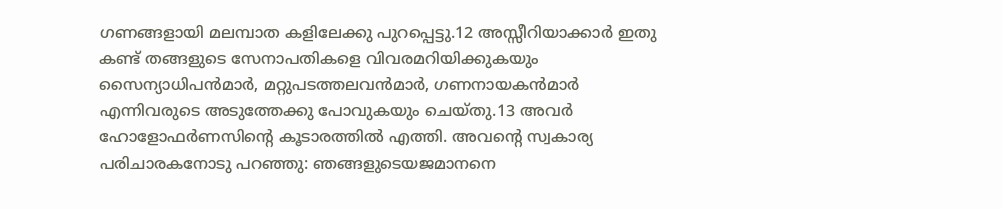ഗണങ്ങളായി മലമ്പാത കളിലേക്കു പുറപ്പെട്ടു.12 അസ്സീറിയാക്കാര്‍ ഇതു കണ്ട് തങ്ങളുടെ സേനാപതികളെ വിവരമറിയിക്കുകയും സൈന്യാധിപന്‍മാര്‍, മറ്റുപടത്തലവന്‍മാര്‍, ഗണനായകന്‍മാര്‍ എന്നിവരുടെ അടുത്തേക്കു പോവുകയും ചെയ്തു.13 അവര്‍ ഹോളോഫര്‍ണസിന്‍റെ കൂടാരത്തില്‍ എത്തി. അവന്‍റെ സ്വകാര്യ പരിചാരകനോടു പറഞ്ഞു: ഞങ്ങളുടെയജമാനനെ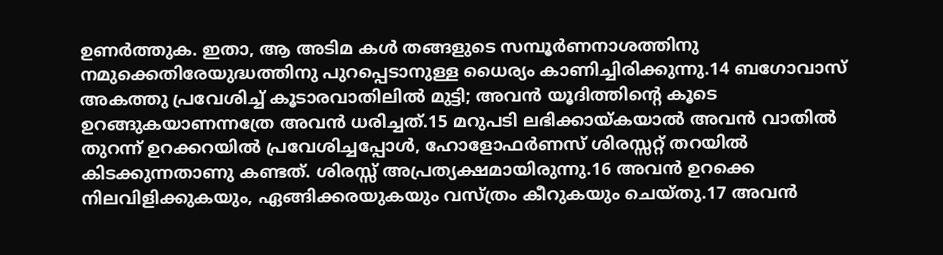ഉണര്‍ത്തുക. ഇതാ, ആ അടിമ കള്‍ തങ്ങളുടെ സമ്പൂര്‍ണനാശത്തിനു നമുക്കെതിരേയുദ്ധത്തിനു പുറപ്പെടാനുള്ള ധൈര്യം കാണിച്ചിരിക്കുന്നു.14 ബഗോവാസ് അകത്തു പ്രവേശിച്ച് കൂടാരവാതിലില്‍ മുട്ടി; അവന്‍ യൂദിത്തിന്‍റെ കൂടെ ഉറങ്ങുകയാണന്നത്രേ അവന്‍ ധരിച്ചത്.15 മറുപടി ലഭിക്കായ്കയാല്‍ അവന്‍ വാതില്‍ തുറന്ന് ഉറക്കറയില്‍ പ്രവേശിച്ചപ്പോള്‍, ഹോളോഫര്‍ണസ് ശിരസ്സറ്റ് തറയില്‍ കിടക്കുന്നതാണു കണ്ടത്. ശിരസ്സ് അപ്രത്യക്ഷമായിരുന്നു.16 അവന്‍ ഉറക്കെ നിലവിളിക്കുകയും, ഏങ്ങിക്കരയുകയും വസ്ത്രം കീറുകയും ചെയ്തു.17 അവന്‍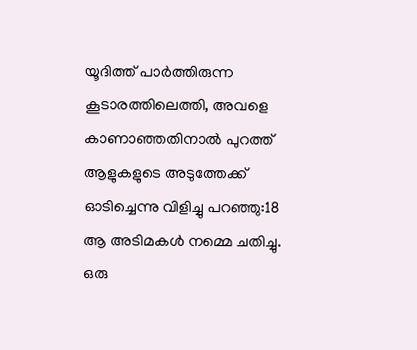യൂദിത്ത് പാര്‍ത്തിരുന്ന കൂടാരത്തിലെത്തി, അവളെ കാണാഞ്ഞതിനാല്‍ പുറത്ത് ആളുകളുടെ അടുത്തേക്ക് ഓടിച്ചെന്നു വിളിച്ചു പറഞ്ഞു:18 ആ അടിമകള്‍ നമ്മെ ചതിച്ചു. ഒരു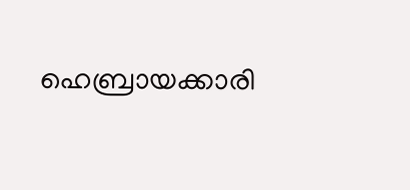ഹെബ്രായക്കാരി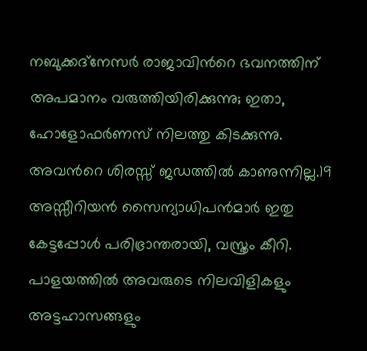നബുക്കദ്നേസര്‍ രാജാവിന്‍റെ ഭവനത്തിന് അപമാനം വരുത്തിയിരിക്കുന്നു; ഇതാ, ഹോളോഫര്‍ണസ് നിലത്തു കിടക്കുന്നു. അവന്‍റെ ശിരസ്സ് ജഡത്തില്‍ കാണുന്നില്ല.19 അസ്സീറിയന്‍ സൈന്യാധിപന്‍മാര്‍ ഇതു കേട്ടപ്പോള്‍ പരിഭ്രാന്തരായി, വസ്ത്രം കീറി. പാളയത്തില്‍ അവരുടെ നിലവിളികളും അട്ടഹാസങ്ങളും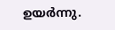ഉയര്‍ന്നു.